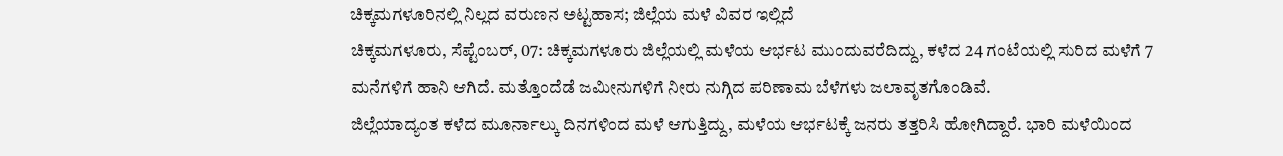ಚಿಕ್ಕಮಗಳೂರಿನಲ್ಲಿ ನಿಲ್ಲದ ವರುಣನ ಅಟ್ಟಹಾಸ; ಜಿಲ್ಲೆಯ ಮಳೆ ವಿವರ ಇಲ್ಲಿದೆ
ಚಿಕ್ಕಮಗಳೂರು, ಸೆಪ್ಟೆಂಬರ್, 07: ಚಿಕ್ಕಮಗಳೂರು ಜಿಲ್ಲೆಯಲ್ಲಿ ಮಳೆಯ ಆರ್ಭಟ ಮುಂದುವರೆದಿದ್ದು, ಕಳೆದ 24 ಗಂಟೆಯಲ್ಲಿ ಸುರಿದ ಮಳೆಗೆ 7 ಮನೆಗಳಿಗೆ ಹಾನಿ ಆಗಿದೆ. ಮತ್ತೊಂದೆಡೆ ಜಮೀನುಗಳಿಗೆ ನೀರು ನುಗ್ಗಿದ ಪರಿಣಾಮ ಬೆಳೆಗಳು ಜಲಾವೃತಗೊಂಡಿವೆ.
ಜಿಲ್ಲೆಯಾದ್ಯಂತ ಕಳೆದ ಮೂರ್ನಾಲ್ಕು ದಿನಗಳಿಂದ ಮಳೆ ಆಗುತ್ತಿದ್ದು, ಮಳೆಯ ಆರ್ಭಟಕ್ಕೆ ಜನರು ತತ್ತರಿಸಿ ಹೋಗಿದ್ದಾರೆ. ಭಾರಿ ಮಳೆಯಿಂದ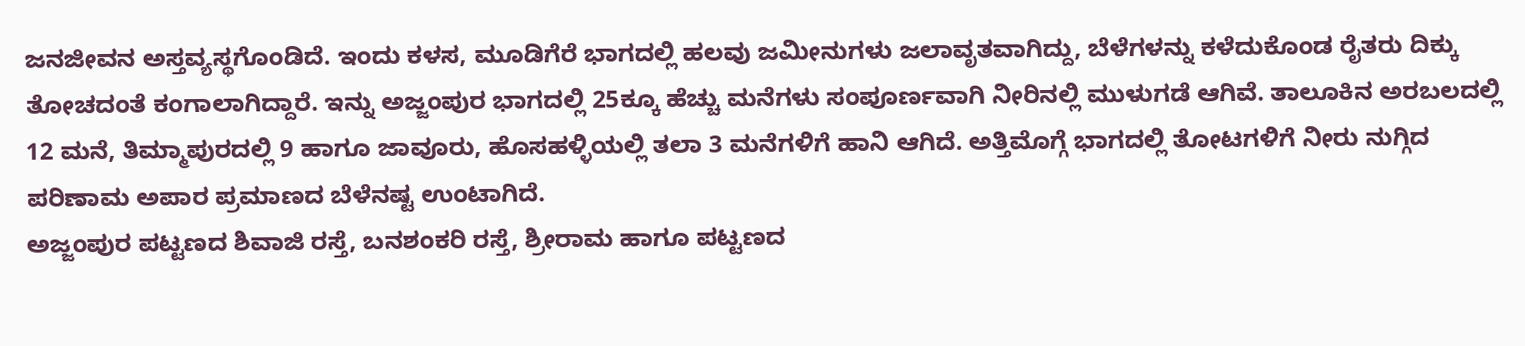ಜನಜೀವನ ಅಸ್ತವ್ಯಸ್ಥಗೊಂಡಿದೆ. ಇಂದು ಕಳಸ, ಮೂಡಿಗೆರೆ ಭಾಗದಲ್ಲಿ ಹಲವು ಜಮೀನುಗಳು ಜಲಾವೃತವಾಗಿದ್ದು, ಬೆಳೆಗಳನ್ನು ಕಳೆದುಕೊಂಡ ರೈತರು ದಿಕ್ಕು ತೋಚದಂತೆ ಕಂಗಾಲಾಗಿದ್ದಾರೆ. ಇನ್ನು ಅಜ್ಜಂಪುರ ಭಾಗದಲ್ಲಿ 25ಕ್ಕೂ ಹೆಚ್ಚು ಮನೆಗಳು ಸಂಪೂರ್ಣವಾಗಿ ನೀರಿನಲ್ಲಿ ಮುಳುಗಡೆ ಆಗಿವೆ. ತಾಲೂಕಿನ ಅರಬಲದಲ್ಲಿ 12 ಮನೆ, ತಿಮ್ಮಾಪುರದಲ್ಲಿ 9 ಹಾಗೂ ಜಾವೂರು, ಹೊಸಹಳ್ಳಿಯಲ್ಲಿ ತಲಾ 3 ಮನೆಗಳಿಗೆ ಹಾನಿ ಆಗಿದೆ. ಅತ್ತಿಮೊಗ್ಗೆ ಭಾಗದಲ್ಲಿ ತೋಟಗಳಿಗೆ ನೀರು ನುಗ್ಗಿದ ಪರಿಣಾಮ ಅಪಾರ ಪ್ರಮಾಣದ ಬೆಳೆನಷ್ಟ ಉಂಟಾಗಿದೆ.
ಅಜ್ಜಂಪುರ ಪಟ್ಟಣದ ಶಿವಾಜಿ ರಸ್ತೆ, ಬನಶಂಕರಿ ರಸ್ತೆ, ಶ್ರೀರಾಮ ಹಾಗೂ ಪಟ್ಟಣದ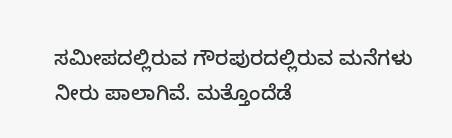ಸಮೀಪದಲ್ಲಿರುವ ಗೌರಪುರದಲ್ಲಿರುವ ಮನೆಗಳು ನೀರು ಪಾಲಾಗಿವೆ. ಮತ್ತೊಂದೆಡೆ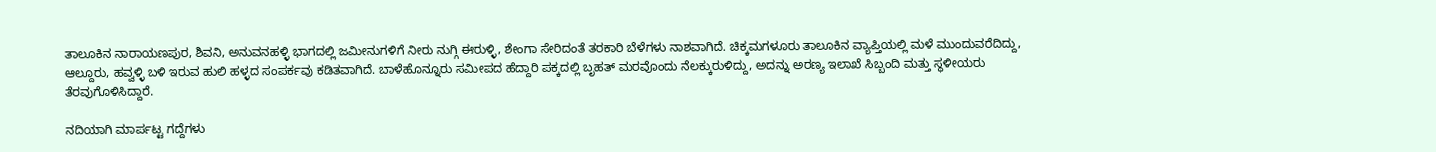ತಾಲೂಕಿನ ನಾರಾಯಣಪುರ, ಶಿವನಿ, ಅನುವನಹಳ್ಳಿ ಭಾಗದಲ್ಲಿ ಜಮೀನುಗಳಿಗೆ ನೀರು ನುಗ್ಗಿ ಈರುಳ್ಳಿ, ಶೇಂಗಾ ಸೇರಿದಂತೆ ತರಕಾರಿ ಬೆಳೆಗಳು ನಾಶವಾಗಿದೆ. ಚಿಕ್ಕಮಗಳೂರು ತಾಲೂಕಿನ ವ್ಯಾಪ್ತಿಯಲ್ಲಿ ಮಳೆ ಮುಂದುವರೆದಿದ್ದು, ಆಲ್ದೂರು, ಹವ್ವಳ್ಳಿ ಬಳಿ ಇರುವ ಹುಲಿ ಹಳ್ಳದ ಸಂಪರ್ಕವು ಕಡಿತವಾಗಿದೆ. ಬಾಳೆಹೊನ್ನೂರು ಸಮೀಪದ ಹೆದ್ದಾರಿ ಪಕ್ಕದಲ್ಲಿ ಬೃಹತ್ ಮರವೊಂದು ನೆಲಕ್ಕುರುಳಿದ್ದು, ಅದನ್ನು ಅರಣ್ಯ ಇಲಾಖೆ ಸಿಬ್ಬಂದಿ ಮತ್ತು ಸ್ಥಳೀಯರು ತೆರವುಗೊಳಿಸಿದ್ದಾರೆ.

ನದಿಯಾಗಿ ಮಾರ್ಪಟ್ಟ ಗದ್ದೆಗಳು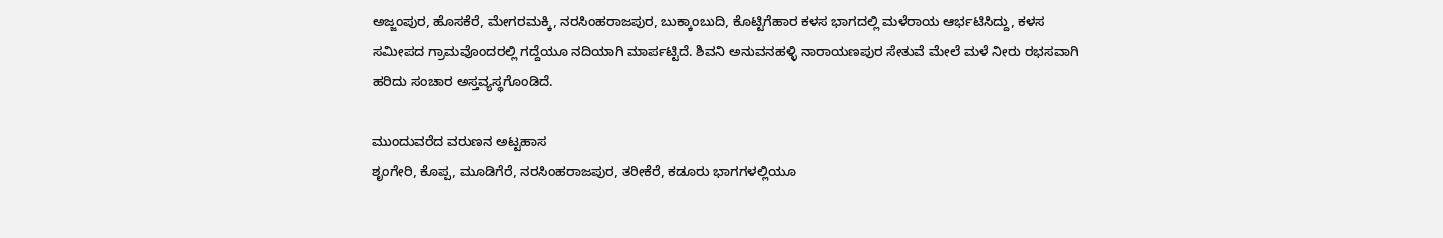ಅಜ್ಜಂಪುರ, ಹೊಸಕೆರೆ, ಮೇಗರಮಕ್ಕಿ, ನರಸಿಂಹರಾಜಪುರ, ಬುಕ್ಕಾಂಬುದಿ, ಕೊಟ್ಟಿಗೆಹಾರ ಕಳಸ ಭಾಗದಲ್ಲಿ ಮಳೆರಾಯ ಆರ್ಭಟಿಸಿದ್ದು, ಕಳಸ ಸಮೀಪದ ಗ್ರಾಮವೊಂದರಲ್ಲಿ ಗದ್ದೆಯೂ ನದಿಯಾಗಿ ಮಾರ್ಪಟ್ಟಿದೆ. ಶಿವನಿ ಅನುವನಹಳ್ಳಿ ನಾರಾಯಣಪುರ ಸೇತುವೆ ಮೇಲೆ ಮಳೆ ನೀರು ರಭಸವಾಗಿ ಹರಿದು ಸಂಚಾರ ಅಸ್ತವ್ಯಸ್ಥಗೊಂಡಿದೆ.

ಮುಂದುವರೆದ ವರುಣನ ಅಟ್ಟಹಾಸ
ಶೃಂಗೇರಿ, ಕೊಪ್ಪ, ಮೂಡಿಗೆರೆ, ನರಸಿಂಹರಾಜಪುರ, ತರೀಕೆರೆ, ಕಡೂರು ಭಾಗಗಳಲ್ಲಿಯೂ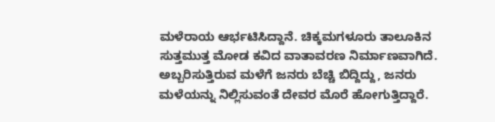ಮಳೆರಾಯ ಆರ್ಭಟಿಸಿದ್ದಾನೆ. ಚಿಕ್ಕಮಗಳೂರು ತಾಲೂಕಿನ ಸುತ್ತಮುತ್ತ ಮೋಡ ಕವಿದ ವಾತಾವರಣ ನಿರ್ಮಾಣವಾಗಿದೆ. ಅಬ್ಬರಿಸುತ್ತಿರುವ ಮಳೆಗೆ ಜನರು ಬೆಚ್ಚಿ ಬಿದ್ದಿದ್ದು, ಜನರು ಮಳೆಯನ್ನು ನಿಲ್ಲಿಸುವಂತೆ ದೇವರ ಮೊರೆ ಹೋಗುತ್ತಿದ್ದಾರೆ.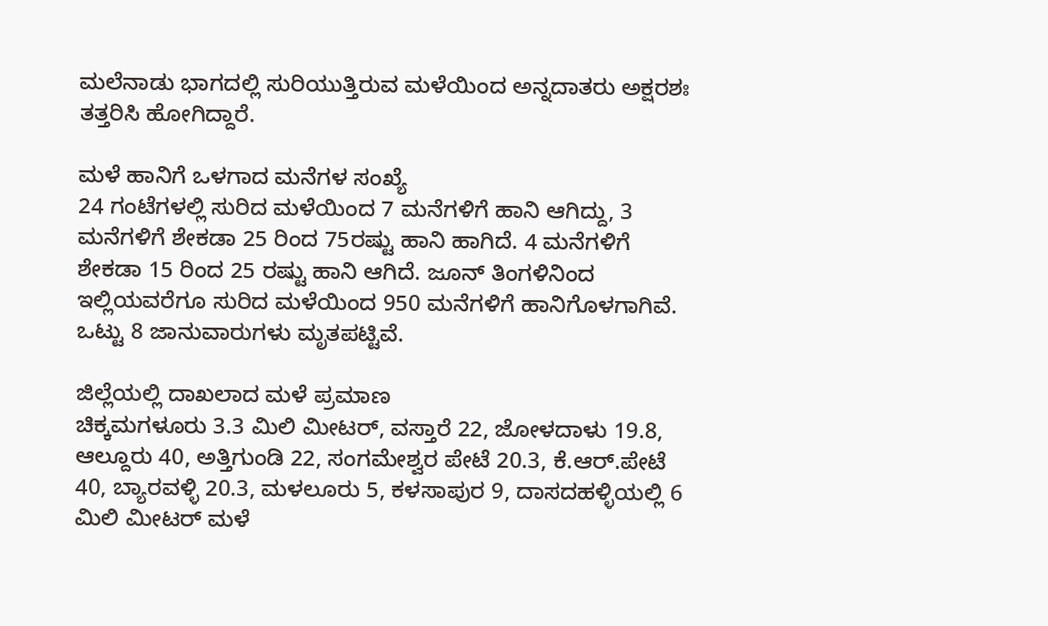ಮಲೆನಾಡು ಭಾಗದಲ್ಲಿ ಸುರಿಯುತ್ತಿರುವ ಮಳೆಯಿಂದ ಅನ್ನದಾತರು ಅಕ್ಷರಶಃ ತತ್ತರಿಸಿ ಹೋಗಿದ್ದಾರೆ.

ಮಳೆ ಹಾನಿಗೆ ಒಳಗಾದ ಮನೆಗಳ ಸಂಖ್ಯೆ
24 ಗಂಟೆಗಳಲ್ಲಿ ಸುರಿದ ಮಳೆಯಿಂದ 7 ಮನೆಗಳಿಗೆ ಹಾನಿ ಆಗಿದ್ದು, 3 ಮನೆಗಳಿಗೆ ಶೇಕಡಾ 25 ರಿಂದ 75ರಷ್ಟು ಹಾನಿ ಹಾಗಿದೆ. 4 ಮನೆಗಳಿಗೆ ಶೇಕಡಾ 15 ರಿಂದ 25 ರಷ್ಟು ಹಾನಿ ಆಗಿದೆ. ಜೂನ್ ತಿಂಗಳಿನಿಂದ ಇಲ್ಲಿಯವರೆಗೂ ಸುರಿದ ಮಳೆಯಿಂದ 950 ಮನೆಗಳಿಗೆ ಹಾನಿಗೊಳಗಾಗಿವೆ. ಒಟ್ಟು 8 ಜಾನುವಾರುಗಳು ಮೃತಪಟ್ಟಿವೆ.

ಜಿಲ್ಲೆಯಲ್ಲಿ ದಾಖಲಾದ ಮಳೆ ಪ್ರಮಾಣ
ಚಿಕ್ಕಮಗಳೂರು 3.3 ಮಿಲಿ ಮೀಟರ್, ವಸ್ತಾರೆ 22, ಜೋಳದಾಳು 19.8, ಆಲ್ದೂರು 40, ಅತ್ತಿಗುಂಡಿ 22, ಸಂಗಮೇಶ್ವರ ಪೇಟೆ 20.3, ಕೆ.ಆರ್.ಪೇಟೆ 40, ಬ್ಯಾರವಳ್ಳಿ 20.3, ಮಳಲೂರು 5, ಕಳಸಾಪುರ 9, ದಾಸದಹಳ್ಳಿಯಲ್ಲಿ 6 ಮಿಲಿ ಮೀಟರ್ ಮಳೆ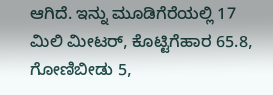ಆಗಿದೆ. ಇನ್ನು ಮೂಡಿಗೆರೆಯಲ್ಲಿ 17 ಮಿಲಿ ಮೀಟರ್, ಕೊಟ್ಟಿಗೆಹಾರ 65.8, ಗೋಣಿಬೀಡು 5,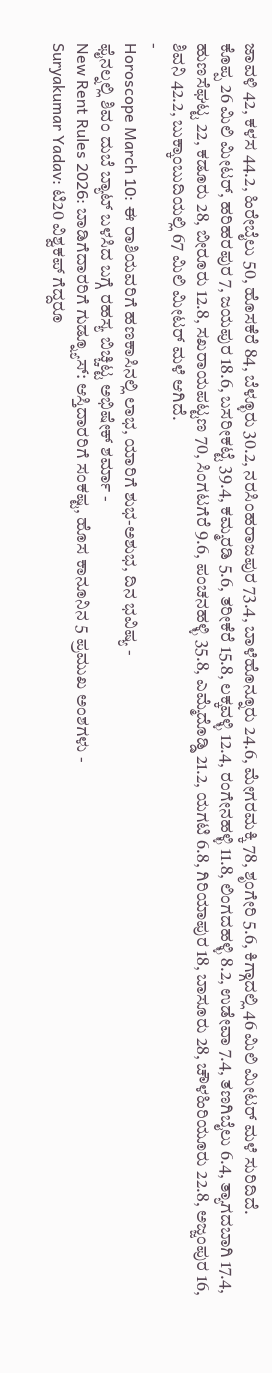ಜಾವಳಿ 42, ಕಳಸ 44.2, ಹಿರೇಬೈಲು 50, ಹೊಸಕೆರೆ 84, ಬೆಳ್ಳೂರು 30.2, ನರಸಿಂಹರಾಜಪುರ 73.4, ಬಾಳೆಹೊನ್ನೂರು 24.6, ಮೇಗರಮಕ್ಕಿ 78, ಶೃಂಗೇರಿ 5.6, ಕಿಗ್ಗಾದಲ್ಲಿ 46 ಮಿಲಿ ಮೀಟರ್ ಮಳೆ ಸುರಿದಿದೆ.
ಕೊಪ್ಪ 26 ಮಿಲಿ ಮೀಟರ್, ಹರಿಹರಪುರ 7, ಜಯಪುರ 18.6, ಬಸರೀಕಟ್ಟೆ 39.4, ಕಮ್ಮರಡಿ 5.6, ತರೀಕೆರೆ 15.8, ಲಕ್ಕವಳ್ಳಿ 12.4, ರಂಗೇನಹಳ್ಳಿ 11.8, ಲಿಂಗದಹಳ್ಳಿ 8.2, ಉಡೇವಾ 7.4, ತಣಗಿಬೈಲು 6.4, ತ್ಯಾಗದಬಾಗಿ 17.4, ಹುಣಸೆಘಟ್ಟ 22, ಕಡೂರು 28, ಬೀರೂರು 12.8, ಸಖರಾಯಪಟ್ಟಣ 70, ಸಿಂಗಟಗೆರೆ 9.6, ಪಂಚನಹಳ್ಳಿ 35.8, ಎಮ್ಮೆದೊಡ್ಡಿ 21.2, ಯಗಟಿ 6.8, ಗಿರಿಯಾಪುರ 18, ಬಾಸೂರು 28, ಚೌಳಹಿರಿಯೂರು 22.8, ಅಜ್ಜಂಪುರ 16, ಶಿವನಿ 42.2, ಬುಕ್ಕಾಂಬುದಿಯಲ್ಲಿ 67 ಮಿಲಿ ಮೀಟರ್ ಮಳೆ ಆಗಿದೆ.
-
Horoscope March 10: ಈ ರಾಶಿಯವರಿಗೆ ಹಣಕಾಸಿನಲ್ಲಿ ಲಾಭ, ಯಾರಿಗೆ ಶುಭ-ಅಶುಭ, ದಿನ ಭವಿಷ್ಯ -
ಫೈನಲ್ನಲ್ಲಿ ಶಿವಂ ದುಬೆ ಬ್ಯಾಟ್ ಬಳಸಿದ ಬಗ್ಗೆ ರಹಸ್ಯ ಬಿಚ್ಚಿಟ್ಟ ಅಭಿಷೇಕ್ ಶರ್ಮಾ -
New Rent Rules 2026: ಬಾಡಿಗೆದಾರರಿಗೆ ಗುಡ್ನ್ಯೂಸ್: ಆಸ್ತಿದಾರರಿಗೆ ಸಂಕಷ್ಟ, ಹೊಸ ಕಾನೂನಿನ 5 ಪ್ರಮುಖ ಅಂಶಗಳು -
Suryakumar Yadav: ಟಿ20 ವಿಶ್ವಕಪ್ ಗೆದ್ದರೂ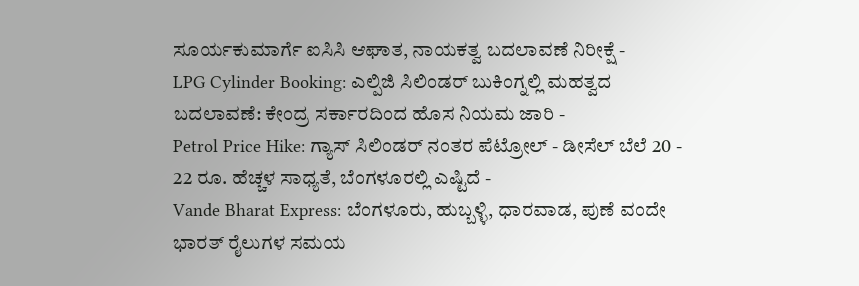ಸೂರ್ಯಕುಮಾರ್ಗೆ ಐಸಿಸಿ ಆಘಾತ, ನಾಯಕತ್ವ ಬದಲಾವಣೆ ನಿರೀಕ್ಷೆ -
LPG Cylinder Booking: ಎಲ್ಪಿಜಿ ಸಿಲಿಂಡರ್ ಬುಕಿಂಗ್ನಲ್ಲಿ ಮಹತ್ವದ ಬದಲಾವಣೆ: ಕೇಂದ್ರ ಸರ್ಕಾರದಿಂದ ಹೊಸ ನಿಯಮ ಜಾರಿ -
Petrol Price Hike: ಗ್ಯಾಸ್ ಸಿಲಿಂಡರ್ ನಂತರ ಪೆಟ್ರೋಲ್ - ಡೀಸೆಲ್ ಬೆಲೆ 20 - 22 ರೂ. ಹೆಚ್ಚಳ ಸಾಧ್ಯತೆ, ಬೆಂಗಳೂರಲ್ಲಿ ಎಷ್ಟಿದೆ -
Vande Bharat Express: ಬೆಂಗಳೂರು, ಹುಬ್ಬಳ್ಳಿ, ಧಾರವಾಡ, ಪುಣೆ ವಂದೇ ಭಾರತ್ ರೈಲುಗಳ ಸಮಯ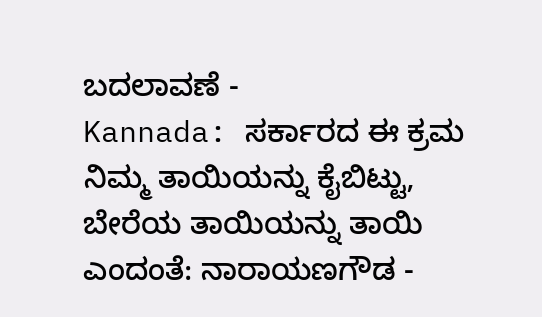ಬದಲಾವಣೆ -
Kannada: ಸರ್ಕಾರದ ಈ ಕ್ರಮ ನಿಮ್ಮ ತಾಯಿಯನ್ನು ಕೈಬಿಟ್ಟು, ಬೇರೆಯ ತಾಯಿಯನ್ನು ತಾಯಿ ಎಂದಂತೆ: ನಾರಾಯಣಗೌಡ -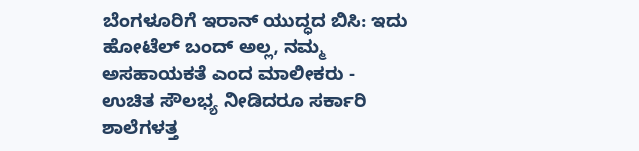ಬೆಂಗಳೂರಿಗೆ ಇರಾನ್ ಯುದ್ಧದ ಬಿಸಿ: ಇದು ಹೋಟೆಲ್ ಬಂದ್ ಅಲ್ಲ, ನಮ್ಮ ಅಸಹಾಯಕತೆ ಎಂದ ಮಾಲೀಕರು -
ಉಚಿತ ಸೌಲಭ್ಯ ನೀಡಿದರೂ ಸರ್ಕಾರಿ ಶಾಲೆಗಳತ್ತ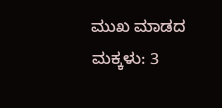ಮುಖ ಮಾಡದ ಮಕ್ಕಳು: 3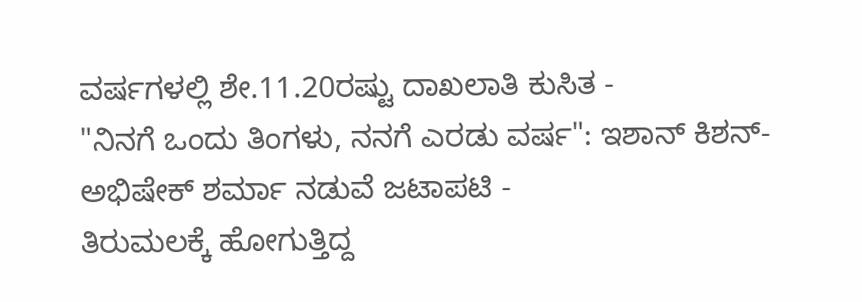ವರ್ಷಗಳಲ್ಲಿ ಶೇ.11.20ರಷ್ಟು ದಾಖಲಾತಿ ಕುಸಿತ -
"ನಿನಗೆ ಒಂದು ತಿಂಗಳು, ನನಗೆ ಎರಡು ವರ್ಷ": ಇಶಾನ್ ಕಿಶನ್-ಅಭಿಷೇಕ್ ಶರ್ಮಾ ನಡುವೆ ಜಟಾಪಟಿ -
ತಿರುಮಲಕ್ಕೆ ಹೋಗುತ್ತಿದ್ದ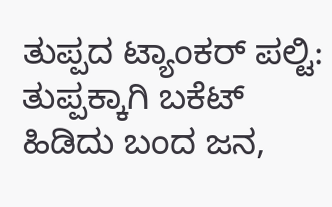ತುಪ್ಪದ ಟ್ಯಾಂಕರ್ ಪಲ್ಟಿ: ತುಪ್ಪಕ್ಕಾಗಿ ಬಕೆಟ್ ಹಿಡಿದು ಬಂದ ಜನ,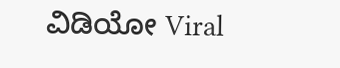ವಿಡಿಯೋ Viral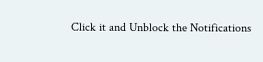Click it and Unblock the Notifications